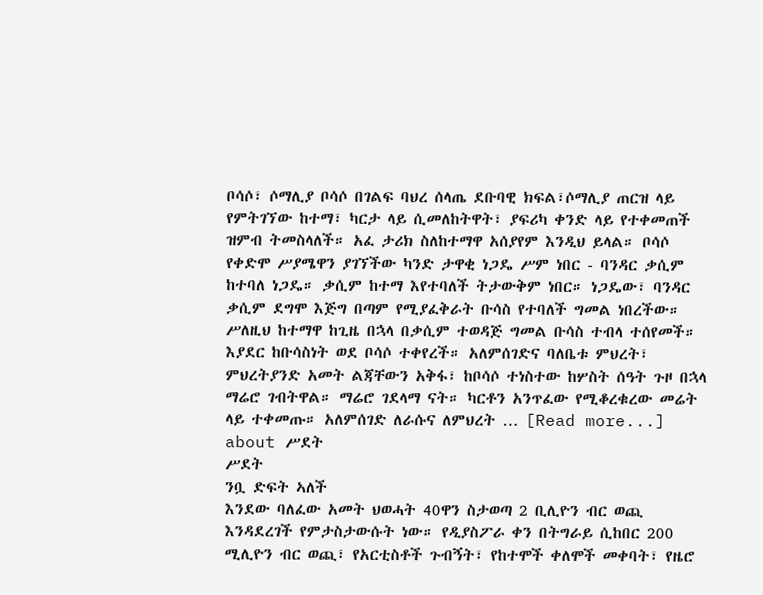ቦሳሶ፣ ሶማሊያ ቦሳሶ በገልፍ ባህረ ሰላጤ ደቡባዊ ክፍል፣ሶማሊያ ጠርዝ ላይ የምትገኘው ከተማ፣ ካርታ ላይ ሲመለከትዋት፣ ያፍሪካ ቀንድ ላይ የተቀመጠች ዝምብ ትመስላለች። አፈ ታሪክ ስለከተማዋ አሰያየም እንዲህ ይላል። ቦሳሶ የቀድሞ ሥያሜዋን ያገኘችው ካንድ ታዋቂ ነጋዴ ሥም ነበር - ባንዳር ቃሲም ከተባለ ነጋዴ። ቃሲም ከተማ እየተባለች ትታውቅም ነበር። ነጋዴው፣ ባንዳር ቃሲም ደግሞ እጅግ በጣም የሚያፈቅራት ቡሳስ የተባለች ግመል ነበረችው። ሥለዚህ ከተማዋ ከጊዜ በኋላ በቃሲም ተወዳጅ ግመል ቡሳስ ተብላ ተሰየመች። እያደር ከቡሳስነት ወደ ቦሳሶ ተቀየረች። አለምሰገድና ባለቤቱ ምህረት፣ ምህረትያንድ አመት ልጃቸውን አቅፋ፣ ከቦሳሶ ተነስተው ከሦስት ሰዓት ጉዞ በኋላ ማሬሮ ገብትዋል። ማሬሮ ገደላማ ናት። ካርቶን አንጥፈው የሚቆረቁረው መሬት ላይ ተቀመጡ። አለምሰገድ ለራሱና ለምህረት … [Read more...] about ሥደት
ሥደት
ንቧ ድፍት ኣለች
እንደው ባለፈው አመት ህወሓት 40ዋን ስታወጣ 2 ቢሊዮን ብር ወጪ እንዳደረገች የምታስታውሱት ነው። የዲያስፖራ ቀን በትግራይ ሲከበር 200 ሚሊዮን ብር ወጪ፣ የአርቲስቶች ጉብኝት፣ የከተሞች ቀለሞች መቀባት፣ የዜሮ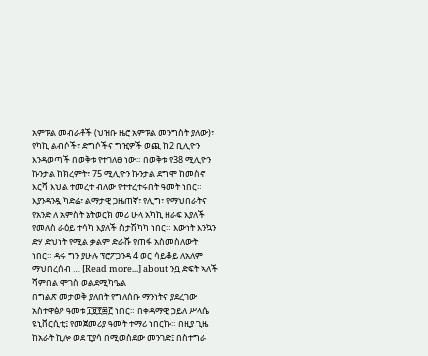አምፑል መብራቶች (ህዝቡ ዜሮ አምፑል መንግስት ያለው)፣ የካኪ ልብሶች፣ ድግሶችና ግዢዎች ወጪ ከ2 ቢሊዮን እንዳወጣች በወቅቱ የተገለፀ ነው። በወቅቱ የ38 ሚሊዮን ኩንታል ከክረምት፣ 75 ሚሊዮን ኩንታል ደግሞ ከመስኖ እርሻ እህል ተመረተ ብለው የተተረተሩበት ዓመት ነበር። እያንዳንዷ ካድሬ፣ ልማታዊ ጋዜጠኛ፣ የሊግ፣ የማህበራትና የአንድ ለ አምስት ኔትወርክ መሪ ሁላ አካኪ ዘራፍ እያለች የመለስ ራዕይ ተሳካ እያለች ስታሽካካ ነበር። እውነት እንኳን ድሃ ድህነት የሚል ቃልም ድራሹ የጠፋ አስመስለውት ነበር። ዳሩ ግን ያሁሉ ፕሮፖጋንዳ 4 ወር ሳይቆይ ለአለም ማህበረሰብ … [Read more...] about ንቧ ድፍት ኣለች
ሻምበል ሞገስ ወልደሚካዔል
በግልጽ መታወቅ ያለበት የግለሰቡ ማንነትና ያደረገው አስተዋፅዖ ዓመቱ ፲፱፻፷፫ ነበር። በቀዳማዊ ኃይለ ሥላሴ ዩኒቨርሲቲ፤ የመጀመሪያ ዓመት ተማሪ ነበርኩ። በዚያ ጊዜ ከአራት ኪሎ ወደ ፒያሳ በሚወስደው መንገድ፤ በስተግራ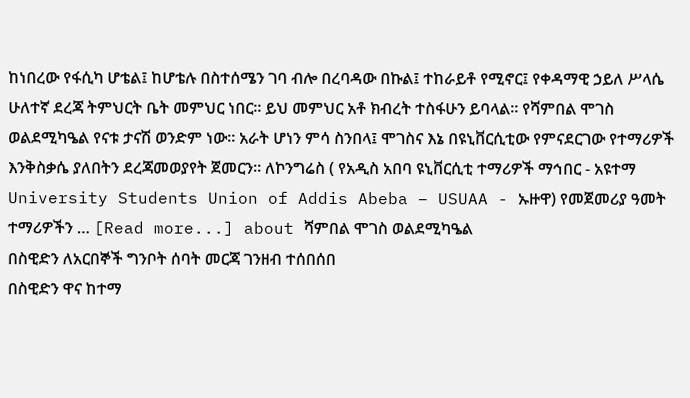ከነበረው የፋሲካ ሆቴል፤ ከሆቴሉ በስተሰሜን ገባ ብሎ በረባዳው በኩል፤ ተከራይቶ የሚኖር፤ የቀዳማዊ ኃይለ ሥላሴ ሁለተኛ ደረጃ ትምህርት ቤት መምህር ነበር። ይህ መምህር አቶ ክብረት ተስፋሁን ይባላል። የሻምበል ሞገስ ወልደሚካዔል የናቱ ታናሽ ወንድም ነው። አራት ሆነን ምሳ ስንበላ፤ ሞገስና እኔ በዩኒቨርሲቲው የምናደርገው የተማሪዎች እንቅስቃሴ ያለበትን ደረጃመወያየት ጀመርን። ለኮንግሬስ ( የአዲስ አበባ ዩኒቨርሲቲ ተማሪዎች ማኅበር - አዩተማ University Students Union of Addis Abeba – USUAA - ኡዙዋ) የመጀመሪያ ዓመት ተማሪዎችን … [Read more...] about ሻምበል ሞገስ ወልደሚካዔል
በስዊድን ለአርበኞች ግንቦት ሰባት መርጃ ገንዘብ ተሰበሰበ
በስዊድን ዋና ከተማ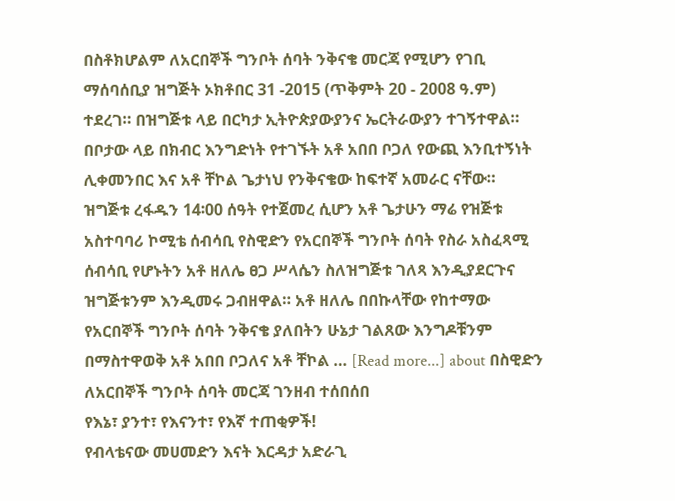በስቶክሆልም ለአርበኞች ግንቦት ሰባት ንቅናቄ መርጃ የሚሆን የገቢ ማሰባሰቢያ ዝግጅት ኦክቶበር 31 -2015 (ጥቅምት 20 - 2008 ዓ.ም) ተደረገ። በዝግጅቱ ላይ በርካታ ኢትዮጵያውያንና ኤርትራውያን ተገኝተዋል። በቦታው ላይ በክብር እንግድነት የተገኙት አቶ አበበ ቦጋለ የውጪ እንቢተኝነት ሊቀመንበር እና አቶ ቸኮል ጌታነህ የንቅናቄው ከፍተኛ አመራር ናቸው። ዝግጅቱ ረፋዱን 14፡00 ሰዓት የተጀመረ ሲሆን አቶ ጌታሁን ማሬ የዝጅቱ አስተባባሪ ኮሚቴ ሰብሳቢ የስዊድን የአርበኞች ግንቦት ሰባት የስራ አስፈጻሚ ሰብሳቢ የሆኑትን አቶ ዘለሌ ፀጋ ሥላሴን ስለዝግጅቱ ገለጻ እንዲያደርጉና ዝግጅቱንም እንዲመሩ ጋብዘዋል። አቶ ዘለሌ በበኩላቸው የከተማው የአርበኞች ግንቦት ሰባት ንቅናቄ ያለበትን ሁኔታ ገልጸው እንግዶቹንም በማስተዋወቅ አቶ አበበ ቦጋለና አቶ ቸኮል … [Read more...] about በስዊድን ለአርበኞች ግንቦት ሰባት መርጃ ገንዘብ ተሰበሰበ
የእኔ፣ ያንተ፣ የእናንተ፣ የእኛ ተጠቂዎች!
የብላቴናው መሀመድን እናት እርዳታ አድራጊ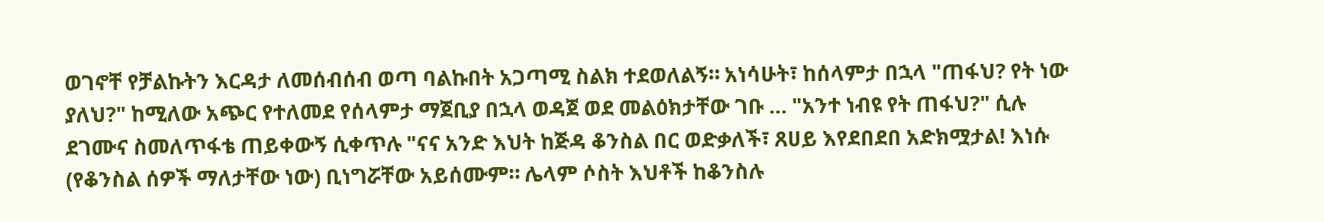ወገኖቸ የቻልኩትን እርዳታ ለመሰብሰብ ወጣ ባልኩበት አጋጣሚ ስልክ ተደወለልኝ። አነሳሁት፣ ከሰላምታ በኋላ "ጠፋህ? የት ነው ያለህ?" ከሚለው አጭር የተለመደ የሰላምታ ማጀቢያ በኋላ ወዳጀ ወደ መልዕክታቸው ገቡ ... "አንተ ነብዩ የት ጠፋህ?" ሲሉ ደገሙና ስመለጥፋቴ ጠይቀውኝ ሲቀጥሉ "ናና አንድ እህት ከጅዳ ቆንስል በር ወድቃለች፣ ጸሀይ እየደበደበ አድክሟታል! እነሱ (የቆንስል ሰዎች ማለታቸው ነው) ቢነግሯቸው አይሰሙም። ሌላም ሶስት እህቶች ከቆንስሉ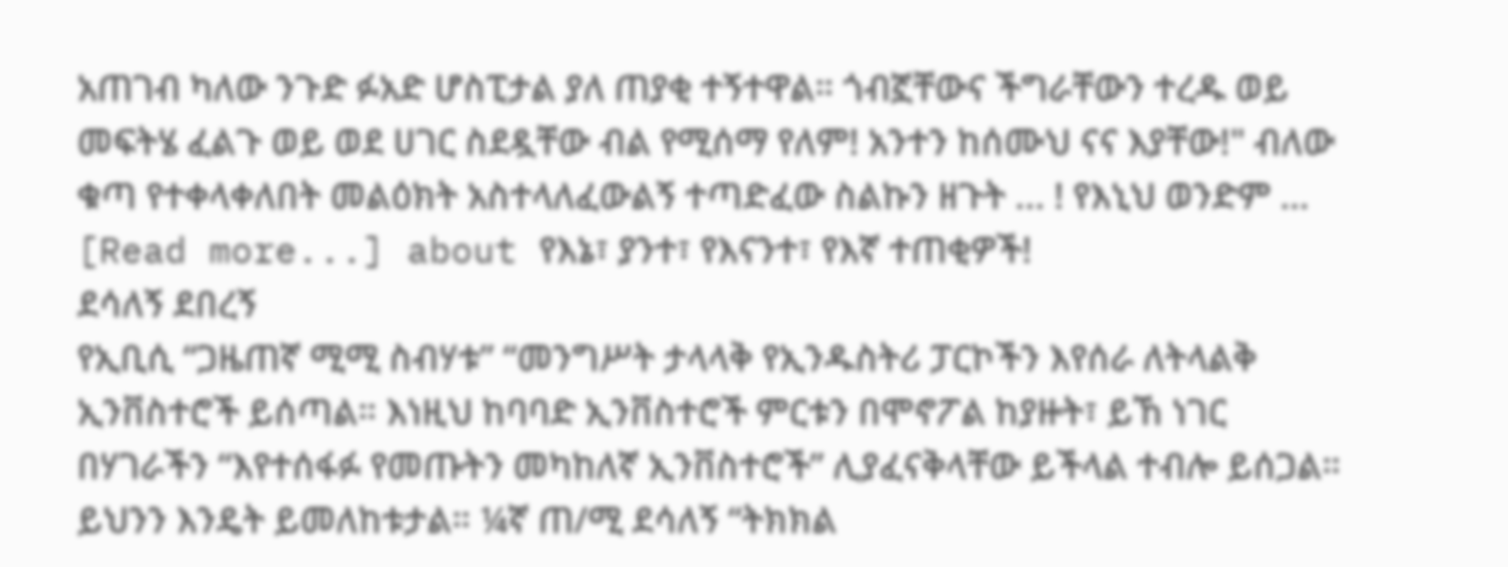አጠገብ ካለው ንጉድ ፉአድ ሆስፒታል ያለ ጠያቂ ተኝተዋል። ጎብኟቸውና ችግራቸውን ተረዱ ወይ መፍትሄ ፈልጉ ወይ ወደ ሀገር ስደዷቸው ብል የሚሰማ የለም! አንተን ከሰሙህ ናና እያቸው!" ብለው ቁጣ የተቀላቀለበት መልዕክት አስተላለፈውልኝ ተጣድፈው ስልኩን ዘጉት ... ! የእኒህ ወንድም … [Read more...] about የእኔ፣ ያንተ፣ የእናንተ፣ የእኛ ተጠቂዎች!
ደሳለኝ ደበረኝ
የኢቢሲ “ጋዜጠኛ ሚሚ ስብሃቱ” “መንግሥት ታላላቅ የኢንዱስትሪ ፓርኮችን እየሰራ ለትላልቅ ኢንቨስተሮች ይሰጣል። እነዚህ ከባባድ ኢንቨስተሮች ምርቱን በሞኖፖል ከያዙት፣ ይኸ ነገር በሃገራችን “እየተሰፋፉ የመጡትን መካከለኛ ኢንቨስተሮች” ሊያፈናቅላቸው ይችላል ተብሎ ይሰጋል። ይህንን እንዴት ይመለከቱታል። ¼ኛ ጠ/ሚ ደሳለኝ “ትክክል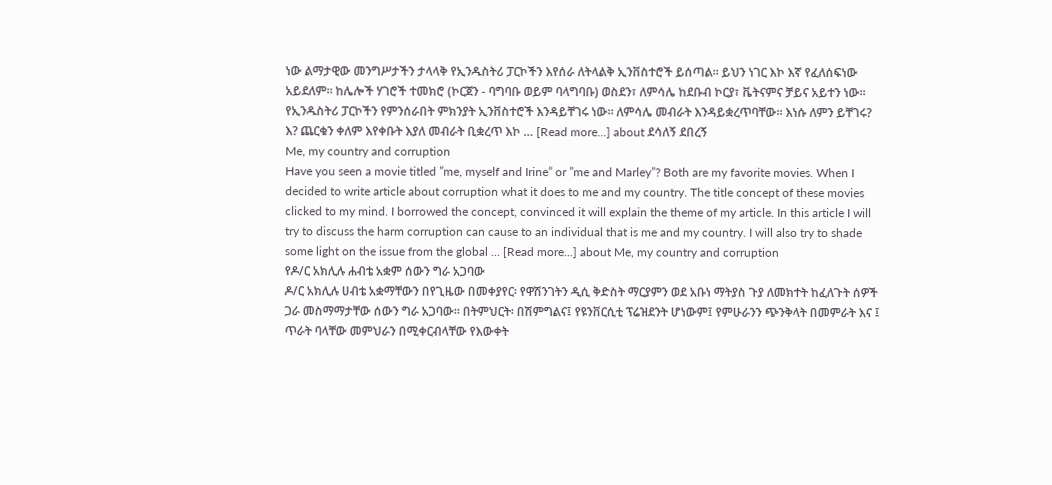ነው ልማታዊው መንግሥታችን ታላላቅ የኢንዱስትሪ ፓርኮችን እየሰራ ለትላልቅ ኢንቨስተሮች ይሰጣል። ይህን ነገር እኮ እኛ የፈለሰፍነው አይደለም። ከሌሎች ሃገሮች ተመክሮ (ኮርጀን - ባግባቡ ወይም ባላግባቡ) ወስደን፣ ለምሳሌ ከደቡብ ኮርያ፣ ቬትናምና ቻይና አይተን ነው። የኢንዱስትሪ ፓርኮችን የምንሰራበት ምክንያት ኢንቨስተሮች እንዳይቸገሩ ነው። ለምሳሌ መብራት እንዳይቋረጥባቸው። እነሱ ለምን ይቸገሩ? እ? ጨርቁን ቀለም እየቀቡት እያለ መብራት ቢቋረጥ እኮ … [Read more...] about ደሳለኝ ደበረኝ
Me, my country and corruption
Have you seen a movie titled ”me, myself and Irine” or ”me and Marley”? Both are my favorite movies. When I decided to write article about corruption what it does to me and my country. The title concept of these movies clicked to my mind. I borrowed the concept, convinced it will explain the theme of my article. In this article I will try to discuss the harm corruption can cause to an individual that is me and my country. I will also try to shade some light on the issue from the global … [Read more...] about Me, my country and corruption
የዶ/ር አክሊሉ ሐብቴ አቋም ሰውን ግራ አጋባው
ዶ/ር አክሊሉ ሀብቴ አቋማቸውን በየጊዜው በመቀያየር፡ የዋሽንገትን ዲሲ ቅድስት ማርያምን ወደ አቡነ ማትያስ ጉያ ለመክተት ከፈለጉት ሰዎች ጋራ መስማማታቸው ሰውን ግራ አጋባው። በትምህርት፡ በሽምግልና፤ የዩንቨርሲቲ ፕሬዝደንት ሆነውም፤ የምሁራንን ጭንቅላት በመምራት እና ፤ ጥራት ባላቸው መምህራን በሚቀርብላቸው የእውቀት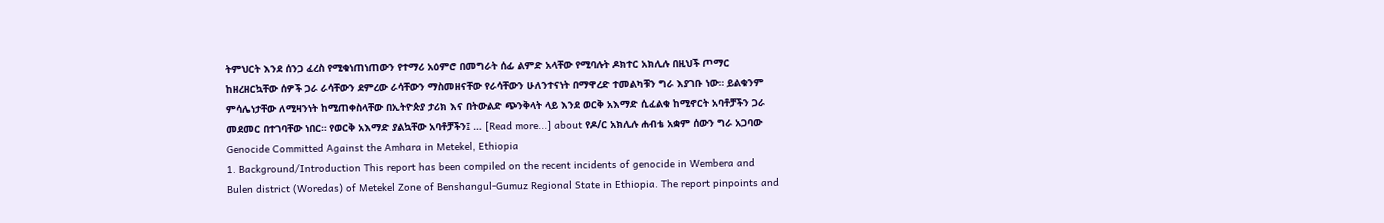ትምህርት እንደ ሰንጋ ፈረስ የሚቁነጠነጠውን የተማሪ አዕምሮ በመግራት ሰፊ ልምድ አላቸው የሚባሉት ዶክተር አክሊሉ በዚህች ጦማር ከዘረዘርኳቸው ሰዎች ጋራ ራሳቸውን ደምረው ራሳቸውን ማስመዘናቸው የራሳቸውን ሁለንተናነት በማዋረድ ተመልካቹን ግራ እያገቡ ነው። ይልቁንም ምሳሌነታቸው ለሚዛንነት ከሚጠቀስላቸው በኢትዮጵያ ታሪክ እና በትውልድ ጭንቅላት ላይ እንደ ወርቅ አእማድ ሲፈልቁ ከሚኖርት አባቶቻችን ጋራ መደመር በተገባቸው ነበር። የወርቅ አእማድ ያልኳቸው አባቶቻችን፤ … [Read more...] about የዶ/ር አክሊሉ ሐብቴ አቋም ሰውን ግራ አጋባው
Genocide Committed Against the Amhara in Metekel, Ethiopia
1. Background/Introduction This report has been compiled on the recent incidents of genocide in Wembera and Bulen district (Woredas) of Metekel Zone of Benshangul-Gumuz Regional State in Ethiopia. The report pinpoints and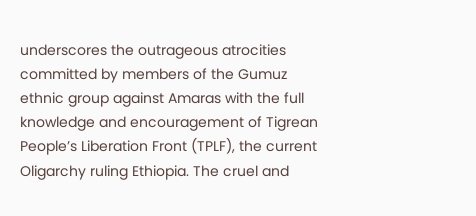underscores the outrageous atrocities committed by members of the Gumuz ethnic group against Amaras with the full knowledge and encouragement of Tigrean People’s Liberation Front (TPLF), the current Oligarchy ruling Ethiopia. The cruel and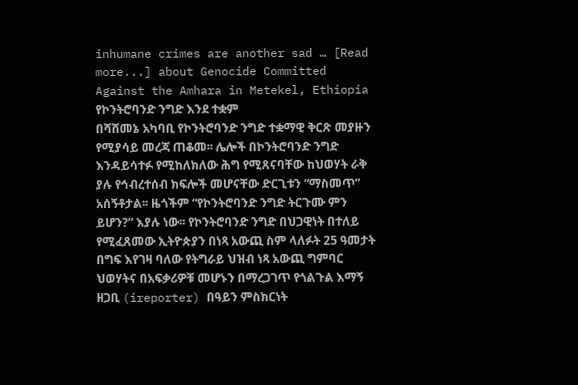inhumane crimes are another sad … [Read more...] about Genocide Committed Against the Amhara in Metekel, Ethiopia
የኮንትሮባንድ ንግድ እንደ ተቋም
በሻሸመኔ አካባቢ የኮንትሮባንድ ንግድ ተቋማዊ ቅርጽ መያዙን የሚያሳይ መረጃ ጠቆመ፡፡ ሌሎች በኮንትሮባንድ ንግድ እንዳይሳተፉ የሚከለክለው ሕግ የሚጸናባቸው ከህወሃት ራቅ ያሉ የኅብረተሰብ ክፍሎች መሆናቸው ድርጊቱን “ማስመጥ” አሰኝቶታል፡፡ ዜጎችም “የኮንትሮባንድ ንግድ ትርጉሙ ምን ይሆን?” እያሉ ነው፡፡ የኮንትሮባንድ ንግድ በህጋዊነት በተለይ የሚፈጸመው ኢትዮጵያን በነጻ አውጪ ስም ላለፉት 25 ዓመታት በግፍ እየገዛ ባለው የትግራይ ህዝብ ነጻ አውጪ ግምባር ህወሃትና በአፍቃሪዎቹ መሆኑን በማረጋገጥ የጎልጉል እማኝ ዘጋቢ (ireporter) በዓይን ምስክርነት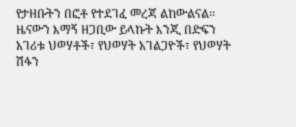የታዘቡትን በፎቶ የተደገፈ መረጃ ልከውልናል፡፡ ዜናውን እማኝ ዘጋቢው ይላኩት እንጂ በድፍን አገሪቱ ህወሃቶች፣ የህወሃት አገልጋዮች፣ የህወሃት ሽፋን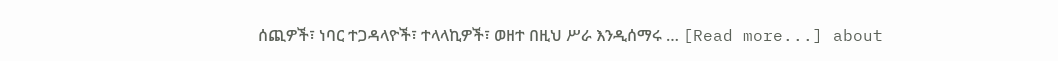ሰጪዎች፣ ነባር ተጋዳላዮች፣ ተላላኪዎች፣ ወዘተ በዚህ ሥራ እንዲሰማሩ … [Read more...] about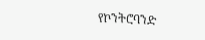የኮንትሮባንድ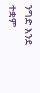ንግድ እንደ ተቋም